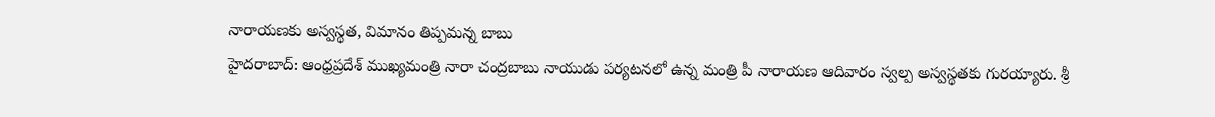నారాయణకు అస్వస్థత, విమానం తిప్పమన్న బాబు
హైదరాబాద్: ఆంధ్రప్రదేశ్ ముఖ్యమంత్రి నారా చంద్రబాబు నాయుడు పర్యటనలో ఉన్న మంత్రి పీ నారాయణ ఆదివారం స్వల్ప అస్వస్థతకు గురయ్యారు. శ్రీ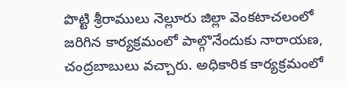పొట్టి శ్రీరాములు నెల్లూరు జిల్లా వెంకటాచలంలో జరిగిన కార్యక్రమంలో పాల్గొనేందుకు నారాయణ, చంద్రబాబులు వచ్చారు. అధికారిక కార్యక్రమంలో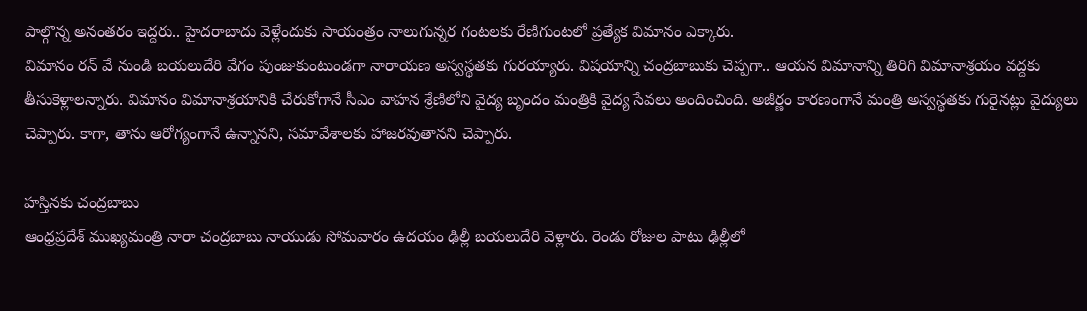పాల్గొన్న అనంతరం ఇద్దరు.. హైదరాబాదు వెళ్లేందుకు సాయంత్రం నాలుగున్నర గంటలకు రేణిగుంటలో ప్రత్యేక విమానం ఎక్కారు.
విమానం రన్ వే నుండి బయలుదేరి వేగం పుంజుకుంటుండగా నారాయణ అస్వస్థతకు గురయ్యారు. విషయాన్ని చంద్రబాబుకు చెప్పగా.. ఆయన విమానాన్ని తిరిగి విమానాశ్రయం వద్దకు తీసుకెళ్లాలన్నారు. విమానం విమానాశ్రయానికి చేరుకోగానే సీఎం వాహన శ్రేణిలోని వైద్య బృందం మంత్రికి వైద్య సేవలు అందించింది. అజీర్ణం కారణంగానే మంత్రి అస్వస్థతకు గురైనట్లు వైద్యులు చెప్పారు. కాగా, తాను ఆరోగ్యంగానే ఉన్నానని, సమావేశాలకు హాజరవుతానని చెప్పారు.

హస్తినకు చంద్రబాబు
ఆంధ్రప్రదేశ్ ముఖ్యమంత్రి నారా చంద్రబాబు నాయుడు సోమవారం ఉదయం ఢిల్లీ బయలుదేరి వెళ్లారు. రెండు రోజుల పాటు ఢిల్లీలో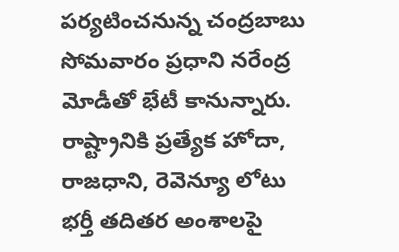పర్యటించనున్న చంద్రబాబు సోమవారం ప్రధాని నరేంద్ర మోడీతో భేటీ కానున్నారు. రాష్ట్రానికి ప్రత్యేక హోదా, రాజధాని, రెవెన్యూ లోటు భర్తీ తదితర అంశాలపై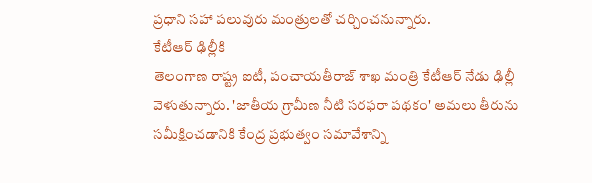ప్రధాని సహా పలువురు మంత్రులతో చర్చించనున్నారు.
కేటీఆర్ ఢిల్లీకి
తెలంగాణ రాష్ట్ర ఐటీ, పంచాయతీరాజ్ శాఖ మంత్రి కేటీఆర్ నేడు ఢిల్లీ వెళుతున్నారు. 'జాతీయ గ్రామీణ నీటి సరఫరా పథకం' అమలు తీరును సమీక్షించడానికి కేంద్ర ప్రభుత్వం సమావేశాన్ని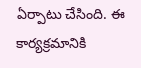ఏర్పాటు చేసింది. ఈ కార్యక్రమానికి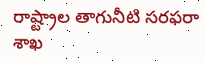రాష్ట్రాల తాగునీటి సరఫరా శాఖ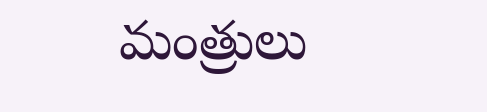మంత్రులు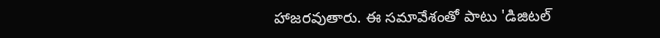హాజరవుతారు. ఈ సమావేశంతో పాటు 'డిజిటల్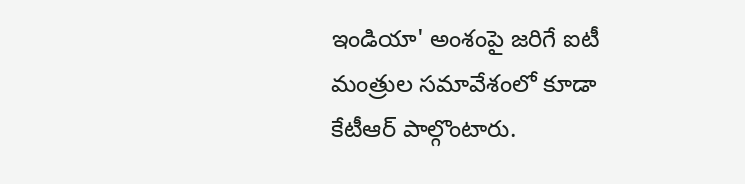ఇండియా' అంశంపై జరిగే ఐటీ మంత్రుల సమావేశంలో కూడా కేటీఆర్ పాల్గొంటారు.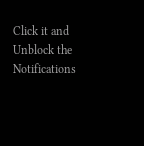Click it and Unblock the Notifications